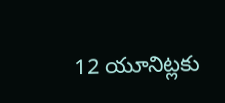12 యూనిట్లకు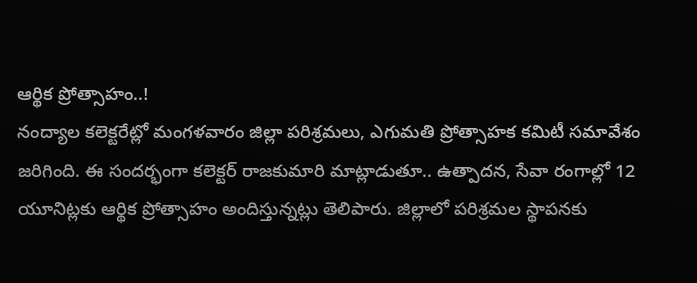ఆర్థిక ప్రోత్సాహం..!
నంద్యాల కలెక్టరేట్లో మంగళవారం జిల్లా పరిశ్రమలు, ఎగుమతి ప్రోత్సాహక కమిటీ సమావేశం జరిగింది. ఈ సందర్భంగా కలెక్టర్ రాజకుమారి మాట్లాడుతూ.. ఉత్పాదన, సేవా రంగాల్లో 12 యూనిట్లకు ఆర్థిక ప్రోత్సాహం అందిస్తున్నట్లు తెలిపారు. జిల్లాలో పరిశ్రమల స్థాపనకు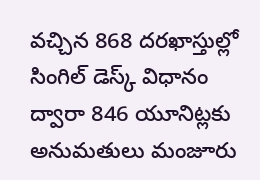వచ్చిన 868 దరఖాస్తుల్లో సింగిల్ డెస్క్ విధానం ద్వారా 846 యూనిట్లకు అనుమతులు మంజూరు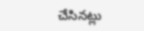చేసినట్లు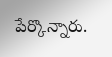పేర్కొన్నారు.